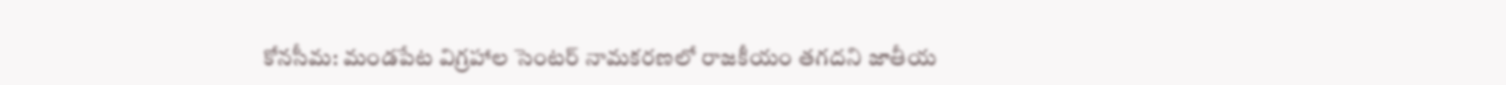కోనసీమ: మండపేట విగ్రహాల సెంటర్ నామకరణలో రాజకీయం తగదని జాతీయ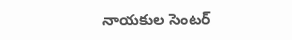నాయకుల సెంటర్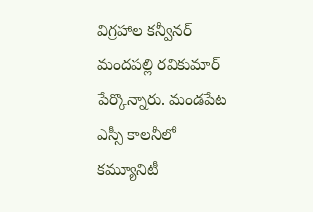విగ్రహాల కన్వీనర్ మందపల్లి రవికుమార్ పేర్కొన్నారు. మండపేట ఎస్సీ కాలనీలో కమ్యూనిటీ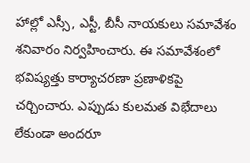హాల్లో ఎస్సీ, ఎస్టీ, బీసీ నాయకులు సమావేశం శనివారం నిర్వహించారు. ఈ సమావేశంలో భవిష్యత్తు కార్యాచరణా ప్రణాళికపై చర్చించారు. ఎప్పుడు కులమత విభేదాలు లేకుండా అందరూ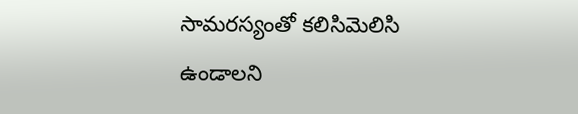సామరస్యంతో కలిసిమెలిసి ఉండాలని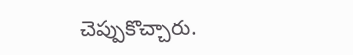చెప్పుకొచ్చారు.